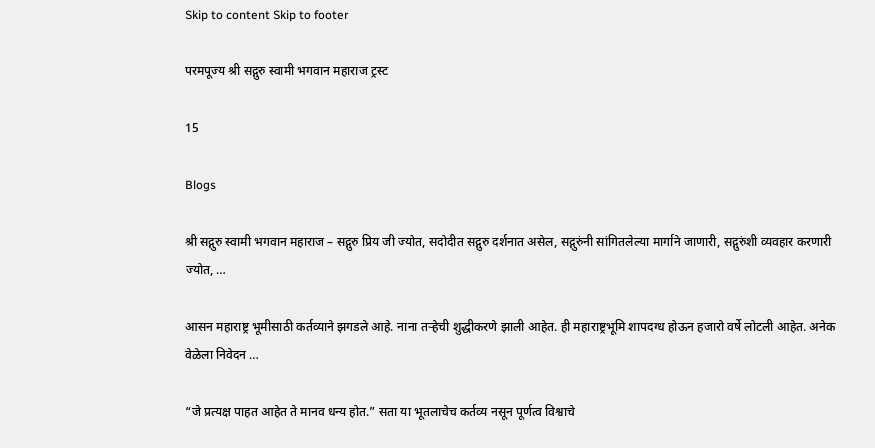Skip to content Skip to footer

परमपूज्य श्री सद्गुरु स्वामी भगवान महाराज ट्रस्ट

15

Blogs

श्री सद्गुरु स्वामी भगवान महाराज – सद्गुरु प्रिय जी ज्योत, सदोदीत सद्गुरु दर्शनात असेल, सद्गुरुंनी सांगितलेल्या मार्गाने जाणारी, सद्गुरुंशी व्यवहार करणारी ज्योत, …

आसन महाराष्ट्र भूमीसाठी कर्तव्याने झगडले आहे. नाना तऱ्हेची शुद्धीकरणे झाली आहेत. ही महाराष्ट्रभूमि शापदग्ध होऊन हजारो वर्षे लोटली आहेत. अनेक वेळेला निवेदन …

“जे प्रत्यक्ष पाहत आहेत ते मानव धन्य होत.” सता या भूतलाचेच कर्तव्य नसून पूर्णत्व विश्वाचे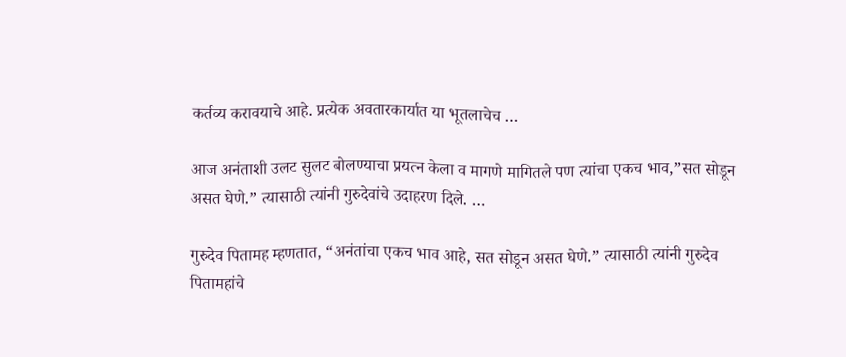कर्तव्य करावयाचे आहे. प्रत्येक अवतारकार्यात या भूतलाचेच …

आज अनंताशी उलट सुलट बोलण्याचा प्रयत्न केला व मागणे मागितले पण त्यांचा एकच भाव,”सत सोडून असत घेणे.” त्यासाठी त्यांनी गुरुदेवांचे उदाहरण दिले. …

गुरुदेव पितामह म्हणतात, “अनंतांचा एकच भाव आहे, सत सोडून असत घेणे.” त्यासाठी त्यांनी गुरुदेव पितामहांचे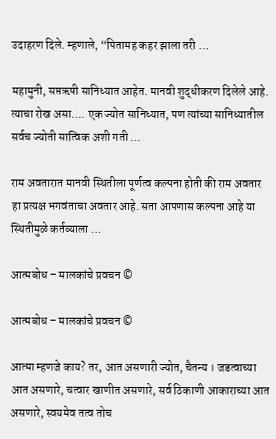उदाहरण दिले. म्हणाले, “पितामह कहर झाला तरी …

महामुनी, सप्तऋषी सानिध्यात आहेत. मानवी शुद्धीकरण दिलेले आहे. त्याचा रोख असा…. एक ज्योत सानिध्यात, पण त्यांच्या सानिध्यातील सर्वच ज्योती सात्विक अशी गती …

राम अवतारात मानवी स्थितीला पूर्णत्व कल्पना होती की राम अवतार हा प्रत्यक्ष भगवंताचा अवतार आहे. सता आपणास कल्पना आहे या स्थितीमुळे कर्तव्याला …

आत्मबोध – मालकांचे प्रवचन ©

आत्मबोध – मालकांचे प्रवचन ©

आत्मा म्हणजे काय? तर, आत असणारी ज्योत, चैतन्य । जडत्वाच्या आत असणारे, चत्वार खाणीत असणारे, सर्व ठिकाणी आकाराच्या आत असणारे, स्वयमेव तत्व तोच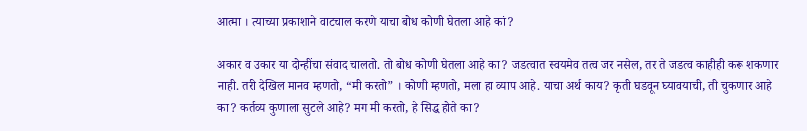आत्मा । त्याच्या प्रकाशाने वाटचाल करणे याचा बोध कोणी घेतला आहे कां?

अकार व उकार या दोन्हींचा संवाद चालतो. तो बोध कोणी घेतला आहे का? जडत्वात स्वयमेव तत्व जर नसेल, तर ते जडत्व काहीही करू शकणार नाही. तरी देखिल मानव म्हणतो, “मी करतो” । कोणी म्हणतो, मला हा व्याप आहे. याचा अर्थ काय? कृती घडवून घ्यावयाची, ती चुकणार आहे का? कर्तव्य कुणाला सुटले आहे? मग मी करतो, हे सिद्ध होते का?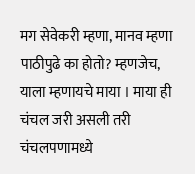मग सेवेकरी म्हणा, मानव म्हणा पाठीपुढे का होतो? म्हणजेच, याला म्हणायचे माया । माया ही चंचल जरी असली तरी चंचलपणामध्ये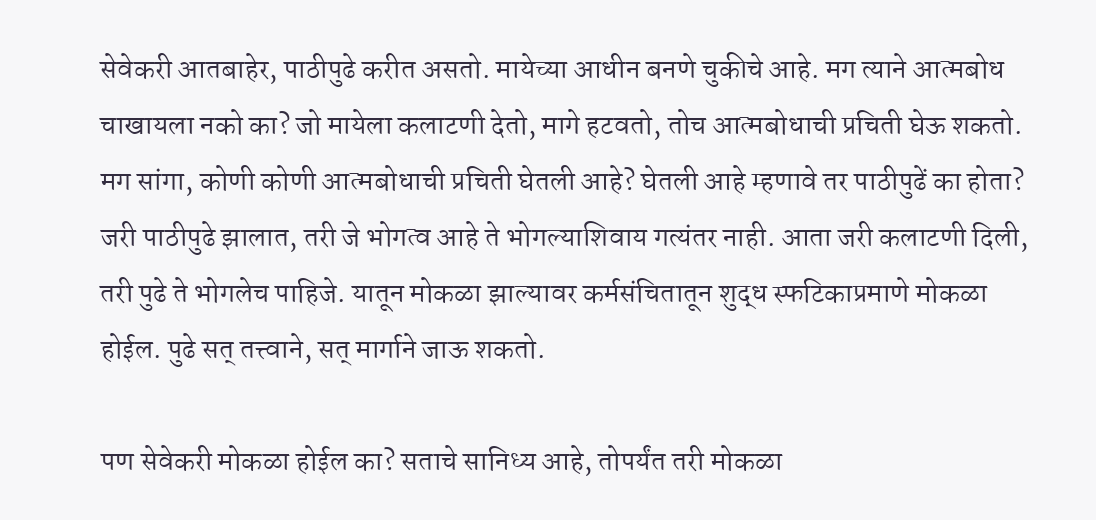सेवेकरी आतबाहेर, पाठीपुढे करीत असतो. मायेच्या आधीन बनणे चुकीचे आहे. मग त्याने आत्मबोध चाखायला नको का? जो मायेला कलाटणी देतो, मागे हटवतो, तोच आत्मबोधाची प्रचिती घेऊ शकतो. मग सांगा, कोणी कोणी आत्मबोधाची प्रचिती घेतली आहे? घेतली आहे म्हणावे तर पाठीपुढें का होता? जरी पाठीपुढे झालात, तरी जे भोगत्व आहे ते भोगल्याशिवाय गत्यंतर नाही. आता जरी कलाटणी दिली, तरी पुढे ते भोगलेच पाहिजे. यातून मोकळा झाल्यावर कर्मसंचितातून शुद्ध स्फटिकाप्रमाणे मोकळा होईल. पुढे सत् तत्त्वाने, सत् मार्गाने जाऊ शकतो.

पण सेवेकरी मोकळा होईल का? सताचे सानिध्य आहे, तोपर्यंत तरी मोकळा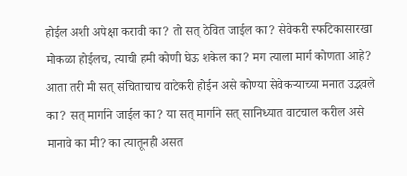होईल अशी अपेक्षा करावी का? तो सत् ठेवित जाईल का? सेवेकरी स्फटिकासारखा मोकळा होईलच, त्याची हमी कोणी घेऊ शकेल का? मग त्याला मार्ग कोणता आहे? आता तरी मी सत् संचिताचाच वाटेकरी होईन असे कोण्या सेवेकर्‍याच्या मनात उद्भवले का? सत् मार्गाने जाईल का? या सत् मार्गाने सत् सानिध्यात वाटचाल करील असे मानावे का मी? का त्यातूनही असत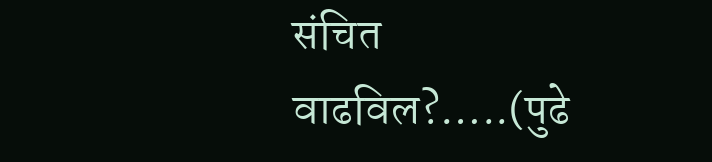संचित वाढविल?…..(पुढे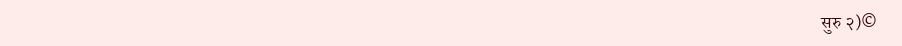सुरु २)©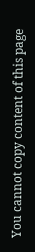You cannot copy content of this page